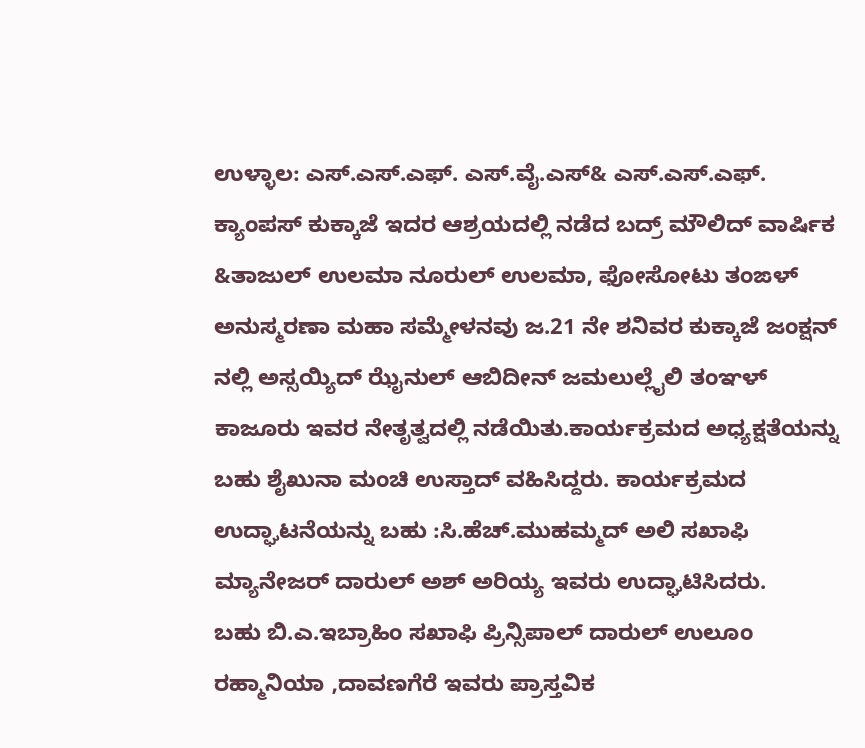ಉಳ್ಳಾಲ: ಎಸ್.ಎಸ್.ಎಫ್. ಎಸ್.ವೈ.ಎಸ್& ಎಸ್.ಎಸ್.ಎಫ್. ಕ್ಯಾಂಪಸ್ ಕುಕ್ಕಾಜೆ ಇದರ ಆಶ್ರಯದಲ್ಲಿ ನಡೆದ ಬದ್ರ್ ಮೌಲಿದ್ ವಾರ್ಷಿಕ &ತಾಜುಲ್ ಉಲಮಾ ನೂರುಲ್ ಉಲಮಾ, ಫೋಸೋಟು ತಂಙಳ್ ಅನುಸ್ಮರಣಾ ಮಹಾ ಸಮ್ಮೇಳನವು ಜ.21 ನೇ ಶನಿವರ ಕುಕ್ಕಾಜೆ ಜಂಕ್ಷನ್ ನಲ್ಲಿ ಅಸ್ಸಯ್ಯಿದ್ ಝೈನುಲ್ ಆಬಿದೀನ್ ಜಮಲುಲ್ಲೈಲಿ ತಂಞಳ್ ಕಾಜೂರು ಇವರ ನೇತೃತ್ವದಲ್ಲಿ ನಡೆಯಿತು.ಕಾರ್ಯಕ್ರಮದ ಅಧ್ಯಕ್ಷತೆಯನ್ನು ಬಹು ಶೈಖುನಾ ಮಂಚಿ ಉಸ್ತಾದ್ ವಹಿಸಿದ್ದರು. ಕಾರ್ಯಕ್ರಮದ ಉದ್ಘಾಟನೆಯನ್ನು ಬಹು :ಸಿ.ಹೆಚ್.ಮುಹಮ್ಮದ್ ಅಲಿ ಸಖಾಫಿ ಮ್ಯಾನೇಜರ್ ದಾರುಲ್ ಅಶ್ ಅರಿಯ್ಯ ಇವರು ಉದ್ಘಾಟಿಸಿದರು.
ಬಹು ಬಿ.ಎ.ಇಬ್ರಾಹಿಂ ಸಖಾಫಿ ಪ್ರಿನ್ಸಿಪಾಲ್ ದಾರುಲ್ ಉಲೂಂ ರಹ್ಮಾನಿಯಾ ,ದಾವಣಗೆರೆ ಇವರು ಪ್ರಾಸ್ತವಿಕ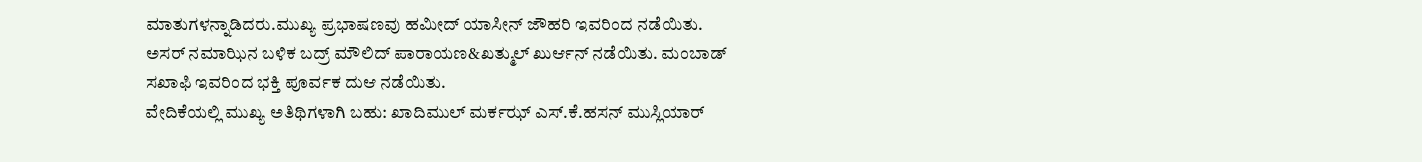ಮಾತುಗಳನ್ನಾಡಿದರು.ಮುಖ್ಯ ಪ್ರಭಾಷಣವು ಹಮೀದ್ ಯಾಸೀನ್ ಜೌಹರಿ ಇವರಿಂದ ನಡೆಯಿತು. ಅಸರ್ ನಮಾಝಿನ ಬಳಿಕ ಬದ್ರ್ ಮೌಲಿದ್ ಪಾರಾಯಣ&ಖತ್ಮುಲ್ ಖುರ್ಆನ್ ನಡೆಯಿತು. ಮಂಬಾಡ್ ಸಖಾಫಿ ಇವರಿಂದ ಭಕ್ತಿ ಪೂರ್ವಕ ದುಆ ನಡೆಯಿತು.
ವೇದಿಕೆಯಲ್ಲಿ ಮುಖ್ಯ ಅತಿಥಿಗಳಾಗಿ ಬಹು: ಖಾದಿಮುಲ್ ಮರ್ಕಝ್ ಎಸ್.ಕೆ.ಹಸನ್ ಮುಸ್ಲಿಯಾರ್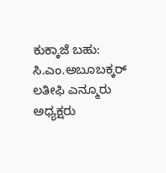ಕುಕ್ಕಾಜೆ ಬಹು: ಸಿ.ಎಂ.ಅಬೂಬಕ್ಕರ್ ಲತೀಫಿ ಎನ್ಮೂರು ಅಧ್ಯಕ್ಷರು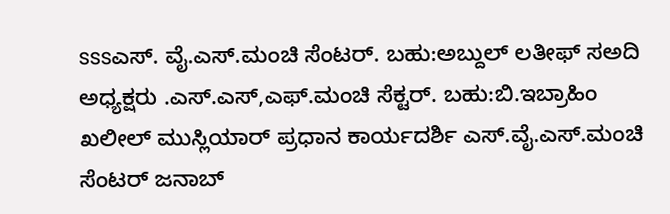sssಎಸ್. ವೈ.ಎಸ್.ಮಂಚಿ ಸೆಂಟರ್. ಬಹು:ಅಬ್ದುಲ್ ಲತೀಫ್ ಸಅದಿ ಅಧ್ಯಕ್ಷರು .ಎಸ್.ಎಸ್,ಎಫ್.ಮಂಚಿ ಸೆಕ್ಟರ್. ಬಹು:ಬಿ.ಇಬ್ರಾಹಿಂ ಖಲೀಲ್ ಮುಸ್ಲಿಯಾರ್ ಪ್ರಧಾನ ಕಾರ್ಯದರ್ಶಿ ಎಸ್.ವೈ.ಎಸ್.ಮಂಚಿ ಸೆಂಟರ್ ಜನಾಬ್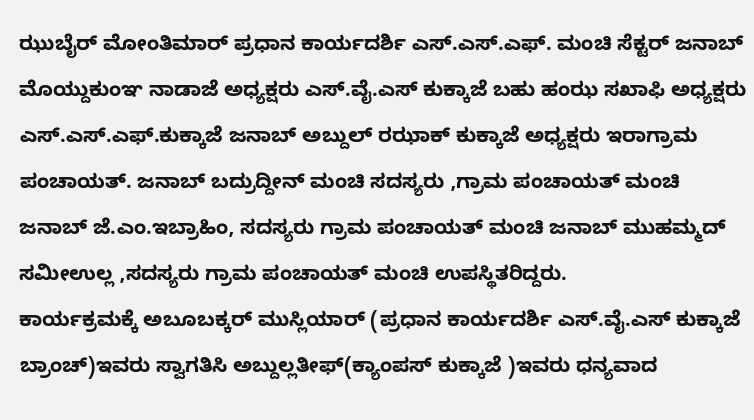ಝುಬೈರ್ ಮೋಂತಿಮಾರ್ ಪ್ರಧಾನ ಕಾರ್ಯದರ್ಶಿ ಎಸ್.ಎಸ್.ಎಫ್. ಮಂಚಿ ಸೆಕ್ಟರ್ ಜನಾಬ್ ಮೊಯ್ದುಕುಂಞ ನಾಡಾಜೆ ಅಧ್ಯಕ್ಷರು ಎಸ್.ವೈ.ಎಸ್ ಕುಕ್ಕಾಜೆ ಬಹು ಹಂಝ ಸಖಾಫಿ ಅಧ್ಯಕ್ಷರು ಎಸ್.ಎಸ್.ಎಫ್.ಕುಕ್ಕಾಜೆ ಜನಾಬ್ ಅಬ್ದುಲ್ ರಝಾಕ್ ಕುಕ್ಕಾಜೆ ಅಧ್ಯಕ್ಷರು ಇರಾಗ್ರಾಮ ಪಂಚಾಯತ್. ಜನಾಬ್ ಬದ್ರುದ್ದೀನ್ ಮಂಚಿ ಸದಸ್ಯರು ,ಗ್ರಾಮ ಪಂಚಾಯತ್ ಮಂಚಿ
ಜನಾಬ್ ಜೆ.ಎಂ.ಇಬ್ರಾಹಿಂ, ಸದಸ್ಯರು ಗ್ರಾಮ ಪಂಚಾಯತ್ ಮಂಚಿ ಜನಾಬ್ ಮುಹಮ್ಮದ್ ಸಮೀಉಲ್ಲ ,ಸದಸ್ಯರು ಗ್ರಾಮ ಪಂಚಾಯತ್ ಮಂಚಿ ಉಪಸ್ಥಿತರಿದ್ದರು.
ಕಾರ್ಯಕ್ರಮಕ್ಕೆ ಅಬೂಬಕ್ಕರ್ ಮುಸ್ಲಿಯಾರ್ (ಪ್ರಧಾನ ಕಾರ್ಯದರ್ಶಿ ಎಸ್.ವೈ.ಎಸ್ ಕುಕ್ಕಾಜೆ ಬ್ರಾಂಚ್)ಇವರು ಸ್ವಾಗತಿಸಿ ಅಬ್ದುಲ್ಲತೀಫ್(ಕ್ಯಾಂಪಸ್ ಕುಕ್ಕಾಜೆ )ಇವರು ಧನ್ಯವಾದ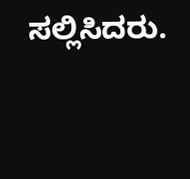ಸಲ್ಲಿಸಿದರು.